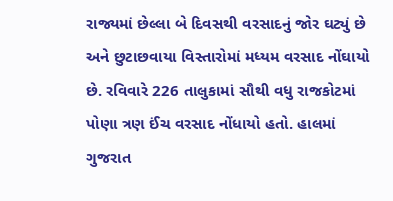રાજ્યમાં છેલ્લા બે દિવસથી વરસાદનું જોર ઘટ્યું છે અને છુટાછવાયા વિસ્તારોમાં મધ્યમ વરસાદ નોંઘાયો છે. રવિવારે 226 તાલુકામાં સૌથી વધુ રાજકોટમાં પોણા ત્રણ ઈંચ વરસાદ નોંધાયો હતો. હાલમાં ગુજરાત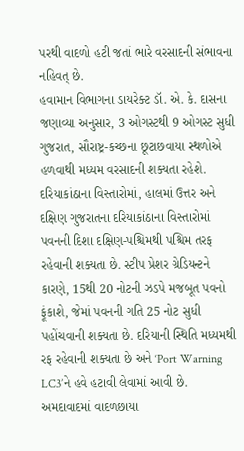પરથી વાદળો હટી જતાં ભારે વરસાદની સંભાવના નહિવત્ છે.
હવામાન વિભાગના ડાયરેક્ટ ડૉ. એ. કે. દાસના જણાવ્યા અનુસાર, 3 ઓગસ્ટથી 9 ઓગસ્ટ સુધી ગુજરાત, સૌરાષ્ટ્ર-કચ્છના છૂટાછવાયા સ્થળોએ હળવાથી મધ્યમ વરસાદની શક્યતા રહેશે. દરિયાકાંઠાના વિસ્તારોમાં, હાલમાં ઉત્તર અને દક્ષિણ ગુજરાતના દરિયાકાંઠાના વિસ્તારોમાં પવનની દિશા દક્ષિણ-પશ્ચિમથી પશ્ચિમ તરફ રહેવાની શક્યતા છે. સ્ટીપ પ્રેશર ગ્રેડિયન્ટને કારણે, 15થી 20 નોટની ઝડપે મજબૂત પવનો ફૂંકાશે, જેમાં પવનની ગતિ 25 નોટ સુધી પહોંચવાની શક્યતા છે. દરિયાની સ્થિતિ મધ્યમથી રફ રહેવાની શક્યતા છે અને ‘Port Warning LC3’ને હવે હટાવી લેવામાં આવી છે.
અમદાવાદમાં વાદળછાયા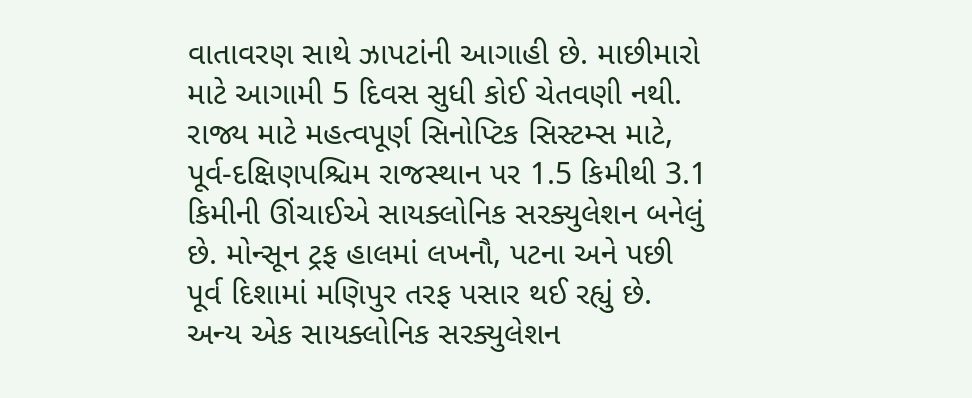વાતાવરણ સાથે ઝાપટાંની આગાહી છે. માછીમારો માટે આગામી 5 દિવસ સુધી કોઈ ચેતવણી નથી. રાજ્ય માટે મહત્વપૂર્ણ સિનોપ્ટિક સિસ્ટમ્સ માટે, પૂર્વ-દક્ષિણપશ્ચિમ રાજસ્થાન પર 1.5 કિમીથી 3.1 કિમીની ઊંચાઈએ સાયક્લોનિક સરક્યુલેશન બનેલું છે. મોન્સૂન ટ્રફ હાલમાં લખનૌ, પટના અને પછી પૂર્વ દિશામાં મણિપુર તરફ પસાર થઈ રહ્યું છે. અન્ય એક સાયક્લોનિક સરક્યુલેશન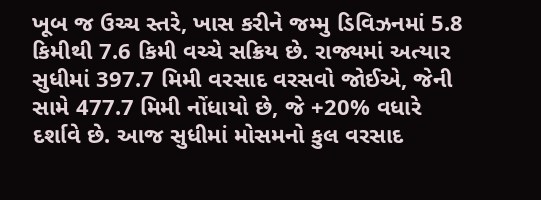ખૂબ જ ઉચ્ચ સ્તરે, ખાસ કરીને જમ્મુ ડિવિઝનમાં 5.8 કિમીથી 7.6 કિમી વચ્ચે સક્રિય છે. રાજ્યમાં અત્યાર સુધીમાં 397.7 મિમી વરસાદ વરસવો જોઈએ, જેની સામે 477.7 મિમી નોંધાયો છે, જે +20% વધારે દર્શાવે છે. આજ સુધીમાં મોસમનો કુલ વરસાદ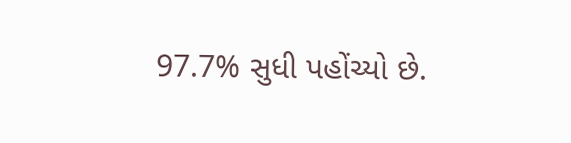97.7% સુધી પહોંચ્યો છે.